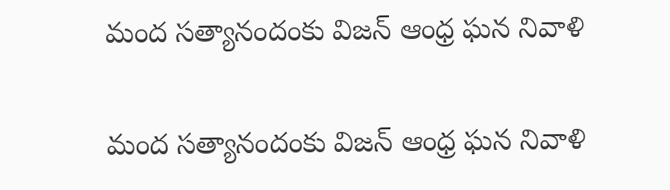మంద సత్యానందంకు విజన్ ఆంధ్ర ఘన నివాళి

మంద సత్యానందంకు విజన్ ఆంధ్ర ఘన నివాళి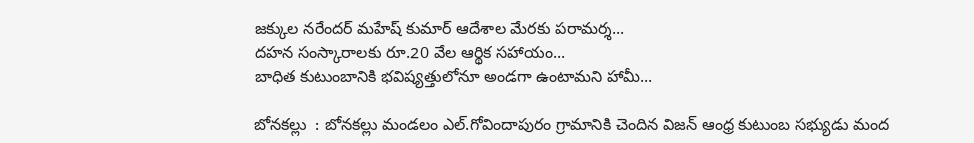జక్కుల నరేందర్ మహేష్ కుమార్ ఆదేశాల మేరకు పరామర్శ...
దహన సంస్కారాలకు రూ.20 వేల ఆర్థిక సహాయం...
బాధిత కుటుంబానికి భవిష్యత్తులోనూ అండగా ఉంటామని హామీ...

బోనకల్లు  : బోనకల్లు మండలం ఎల్.గోవిందాపురం గ్రామానికి చెందిన విజన్ ఆంధ్ర కుటుంబ సభ్యుడు మంద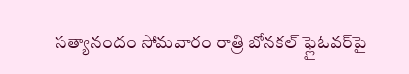సత్యానందం సోమవారం రాత్రి బోనకల్ ఫ్లైఓవర్‌పై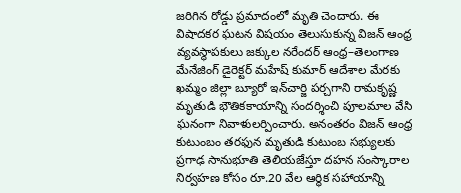జరిగిన రోడ్డు ప్రమాదంలో మృతి చెందారు. ఈ విషాదకర ఘటన విషయం తెలుసుకున్న విజన్ ఆంధ్ర వ్యవస్థాపకులు జక్కుల నరేందర్ ఆంధ్ర–తెలంగాణ మేనేజింగ్ డైరెక్టర్ మహేష్ కుమార్ ఆదేశాల మేరకు ఖమ్మం జిల్లా బ్యూరో ఇన్‌చార్జి పర్చగాని రామకృష్ణ మృతుడి భౌతికకాయాన్ని సందర్శించి పూలమాల వేసి ఘనంగా నివాళులర్పించారు. అనంతరం విజన్ ఆంధ్ర కుటుంబం తరఫున మృతుడి కుటుంబ సభ్యులకు ప్రగాఢ సానుభూతి తెలియజేస్తూ దహన సంస్కారాల నిర్వహణ కోసం రూ.20 వేల ఆర్థిక సహాయాన్ని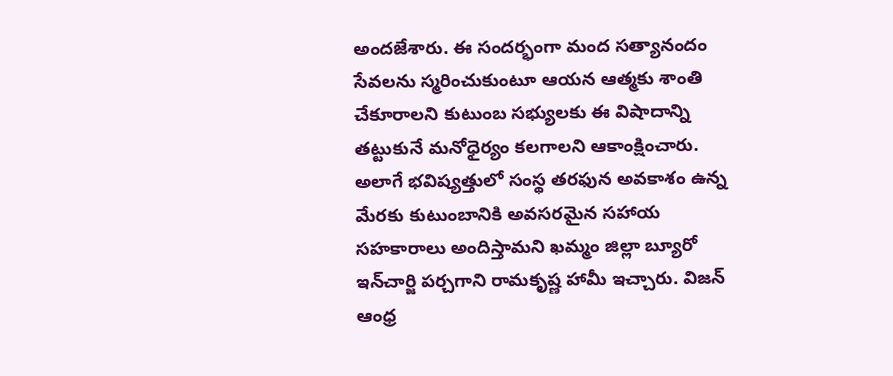అందజేశారు. ఈ సందర్భంగా మంద సత్యానందం సేవలను స్మరించుకుంటూ ఆయన ఆత్మకు శాంతి చేకూరాలని కుటుంబ సభ్యులకు ఈ విషాదాన్ని తట్టుకునే మనోధైర్యం కలగాలని ఆకాంక్షించారు. అలాగే భవిష్యత్తులో సంస్థ తరఫున అవకాశం ఉన్న మేరకు కుటుంబానికి అవసరమైన సహాయ సహకారాలు అందిస్తామని ఖమ్మం జిల్లా బ్యూరో ఇన్‌చార్జి పర్చగాని రామకృష్ణ హామీ ఇచ్చారు. విజన్ ఆంధ్ర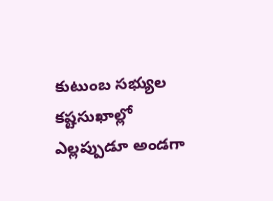కుటుంబ సభ్యుల కష్టసుఖాల్లో ఎల్లప్పుడూ అండగా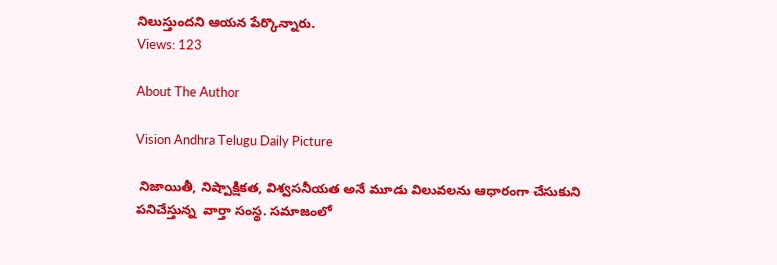నిలుస్తుందని ఆయన పేర్కొన్నారు.
Views: 123

About The Author

Vision Andhra Telugu Daily Picture

 నిజాయితీ, నిష్పాక్షికత, విశ్వసనీయత అనే మూడు విలువలను ఆధారంగా చేసుకుని పనిచేస్తున్న  వార్తా సంస్థ. సమాజంలో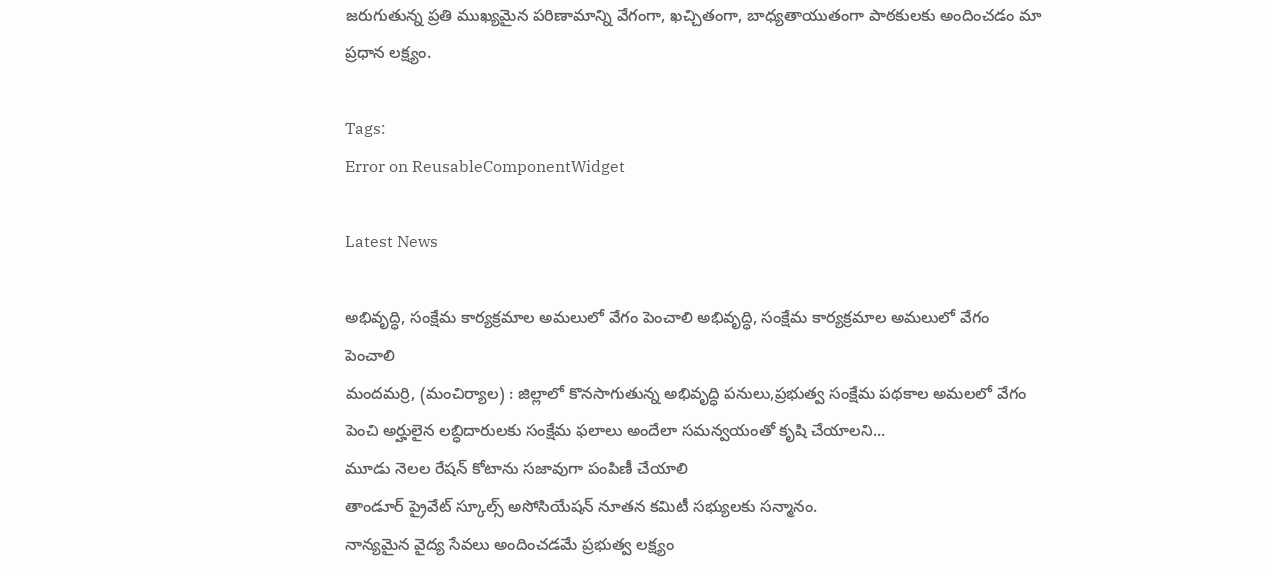జరుగుతున్న ప్రతి ముఖ్యమైన పరిణామాన్ని వేగంగా, ఖచ్చితంగా, బాధ్యతాయుతంగా పాఠకులకు అందించడం మా ప్రధాన లక్ష్యం.

Tags:
Error on ReusableComponentWidget

Latest News

అభివృద్ధి, సంక్షేమ కార్యక్రమాల అమలులో వేగం పెంచాలి అభివృద్ధి, సంక్షేమ కార్యక్రమాల అమలులో వేగం పెంచాలి
మందమర్రి, (మంచిర్యాల) : జిల్లాలో కొనసాగుతున్న అభివృద్ధి పనులు,ప్రభుత్వ సంక్షేమ పథకాల అమలలో వేగం పెంచి అర్హులైన లబ్ధిదారులకు సంక్షేమ ఫలాలు అందేలా సమన్వయంతో కృషి చేయాలని...
మూడు నెలల రేషన్ కోటాను సజావుగా పంపిణీ చేయాలి
తాండూర్ ప్రైవేట్ స్కూల్స్ అసోసియేషన్ నూతన కమిటీ సభ్యులకు సన్మానం.
నాన్యమైన వైద్య సేవలు అందించడమే ప్రభుత్వ లక్ష్యం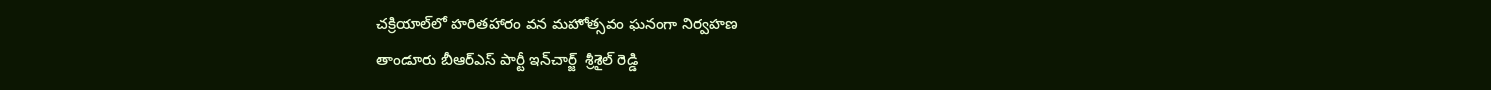చక్రియాల్‌లో హరితహారం వన మహోత్సవం ఘనంగా నిర్వహణ
తాండూరు బీఆర్ఎస్ పార్టీ ఇన్‌చార్జ్  శ్రీశైల్ రెడ్డి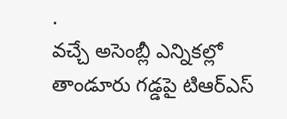.
వచ్చే అసెంబ్లీ ఎన్నికల్లో తాండూరు గడ్డపై టిఆర్ఎస్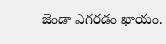జెండా ఎగరడం ఖాయం.